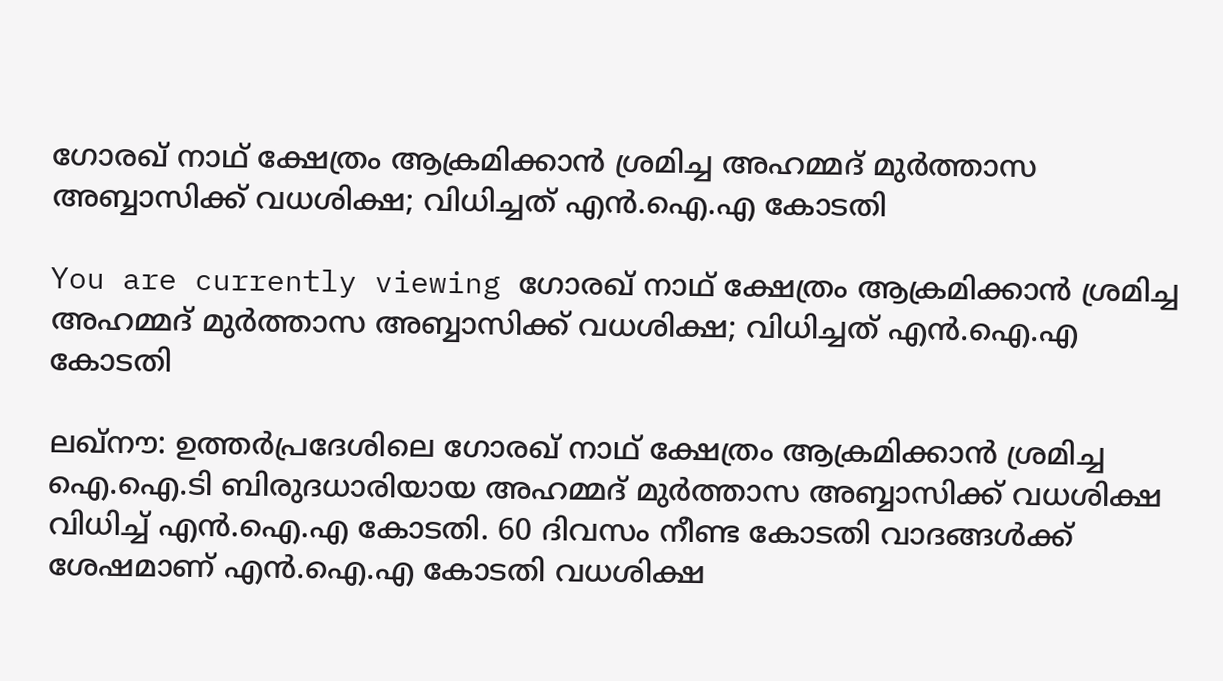ഗോരഖ് നാഥ് ക്ഷേത്രം‍ ആക്രമിക്കാന്‍ ശ്രമിച്ച അഹമ്മദ് മുര്‍ത്താസ അബ്ബാസിക്ക് വധശിക്ഷ; വിധിച്ചത് എന്‍.ഐ.എ കോടതി

You are currently viewing ഗോരഖ് നാഥ് ക്ഷേത്രം‍ ആക്രമിക്കാന്‍ ശ്രമിച്ച അഹമ്മദ് മുര്‍ത്താസ അബ്ബാസിക്ക് വധശിക്ഷ; വിധിച്ചത് എന്‍.ഐ.എ കോടതി

ലഖ്നൗ: ഉത്തര്‍പ്രദേശിലെ ഗോരഖ് നാഥ് ക്ഷേത്രം ആക്രമിക്കാന്‍ ശ്രമിച്ച ഐ.ഐ.ടി ബിരുദധാരിയായ അഹമ്മദ് മുര്‍ത്താസ അബ്ബാസിക്ക് വധശിക്ഷ വിധിച്ച്‌ എന്‍.ഐ.എ കോടതി. 60 ദിവസം നീണ്ട കോടതി വാദങ്ങള്‍ക്ക് ശേഷമാണ് എന്‍.ഐ.എ കോടതി വധശിക്ഷ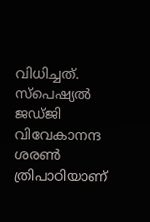വിധിച്ചത്. സ്പെഷ്യല്‍ ജഡ്‌ജി വിവേകാനന്ദ ശരണ്‍ ത്രിപാഠിയാണ്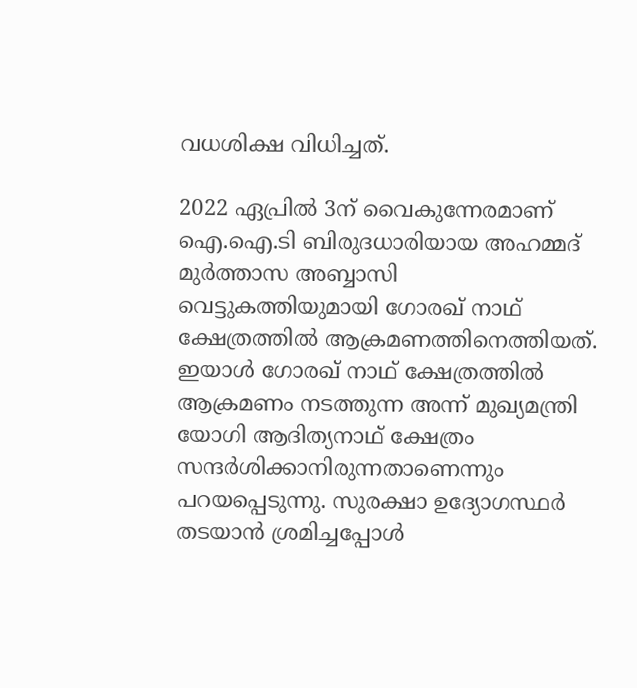വധശിക്ഷ വിധിച്ചത്.

2022 ഏപ്രില്‍ 3ന് വൈകുന്നേരമാണ് ഐ.ഐ.ടി ബിരുദധാരിയായ അഹമ്മദ് മുര്‍ത്താസ അബ്ബാസി വെട്ടുകത്തിയുമായി ഗോരഖ് നാഥ് ക്ഷേത്രത്തില്‍ ആക്രമണത്തിനെത്തിയത്. ഇയാള്‍ ഗോരഖ് നാഥ് ക്ഷേത്രത്തില്‍ ആക്രമണം നടത്തുന്ന അന്ന് മുഖ്യമന്ത്രി യോഗി ആദിത്യനാഥ് ക്ഷേത്രം സന്ദര്‍ശിക്കാനിരുന്നതാണെന്നും പറയപ്പെടുന്നു. സുരക്ഷാ ഉദ്യോഗസ്ഥര്‍ തടയാന്‍ ശ്രമിച്ചപ്പോള്‍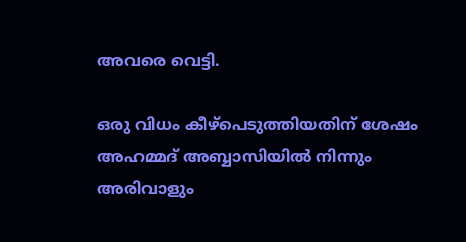അവരെ വെട്ടി.

ഒരു വിധം കീഴ്പെടുത്തിയതിന് ശേഷം അഹമ്മദ് അബ്ബാസിയില്‍ നിന്നും അരിവാളും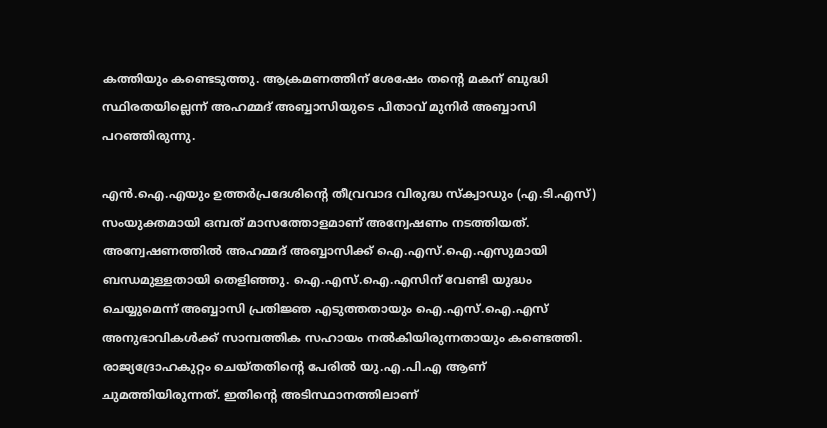കത്തിയും കണ്ടെടുത്തു. ആക്രമണത്തിന് ശേഷേം തന്‍റെ മകന് ബുദ്ധി സ്ഥിരതയില്ലെന്ന് അഹമ്മദ് അബ്ബാസിയുടെ പിതാവ് മുനിര്‍ അബ്ബാസി പറഞ്ഞിരുന്നു.

എന്‍.ഐ.എയും ഉത്തര്‍പ്രദേശിന്‍റെ തീവ്രവാദ വിരുദ്ധ സ്ക്വാഡും (എ.ടി.എസ്) സംയുക്തമായി ഒമ്പത് മാസത്തോളമാണ് അന്വേഷണം നടത്തിയത്. അന്വേഷണത്തില്‍ അഹമ്മദ് അബ്ബാസിക്ക് ഐ.എസ്‌.ഐ.എസുമായി ബന്ധമുള്ളതായി തെളിഞ്ഞു. ഐ.എസ്‌.ഐ.എസിന് വേണ്ടി യുദ്ധം ചെയ്യുമെന്ന് അബ്ബാസി പ്രതിജ്ഞ എടുത്തതായും ഐ.എസ്‌.ഐ.എസ് അനുഭാവികള്‍ക്ക് സാമ്പത്തിക സഹായം നല്‍കിയിരുന്നതായും കണ്ടെത്തി. രാജ്യദ്രോഹകുറ്റം ചെയ്തതിന്‍റെ പേരില്‍ യു.എ.പി.എ ആണ് ചുമത്തിയിരുന്നത്. ഇതിന്‍റെ അടിസ്ഥാനത്തിലാണ്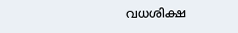വധശിക്ഷ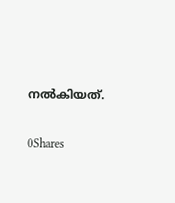നല്‍കിയത്.

0Shares